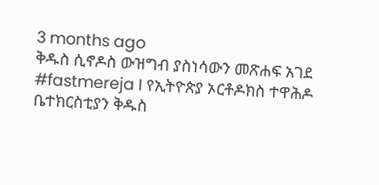3 months ago
ቅዱስ ሲኖዶስ ውዝግብ ያስነሳውን መጽሐፍ አገደ
#fastmereja I የኢትዮጵያ ኦርቶዶክስ ተዋሕዶ ቤተክርስቲያን ቅዱስ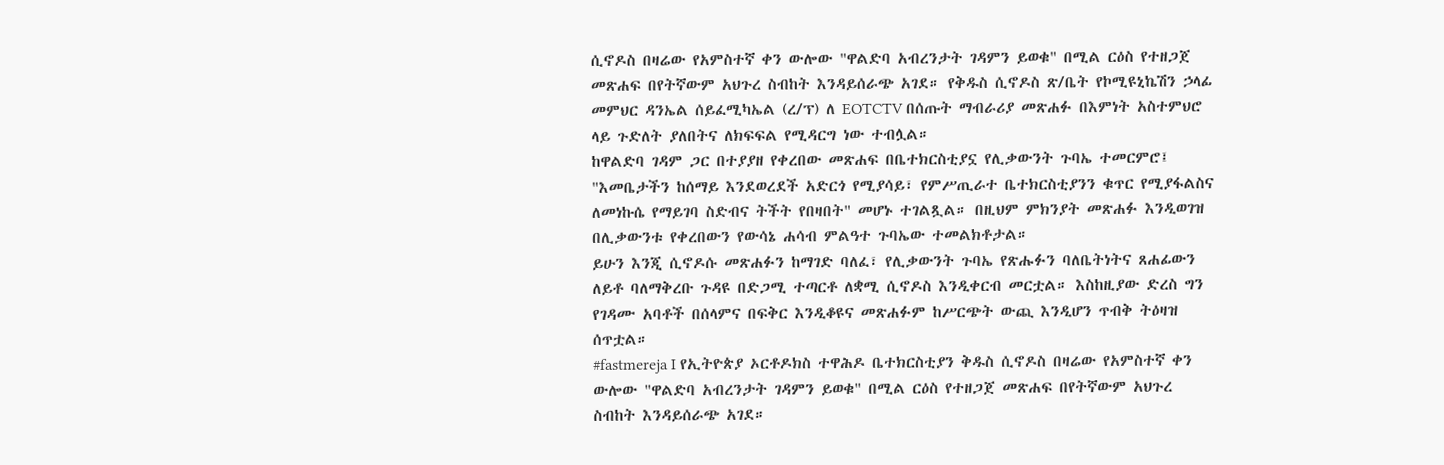ሲኖዶስ በዛሬው የአምስተኛ ቀን ውሎው "ዋልድባ አብረንታት ገዳምን ይወቁ" በሚል ርዕስ የተዘጋጀ መጽሐፍ በየትኛውም አህጉረ ስብከት እንዳይሰራጭ አገደ። የቅዱስ ሲኖዶስ ጽ/ቤት የኮሚዩኒኬሽን ኃላፊ መምህር ዳንኤል ሰይፈሚካኤል (ረ/ፕ) ለ EOTCTV በሰጡት ማብራሪያ መጽሐፉ በእምነት አስተምህሮ ላይ ጉድለት ያለበትና ለክፍፍል የሚዳርግ ነው ተብሏል።
ከዋልድባ ገዳም ጋር በተያያዘ የቀረበው መጽሐፍ በቤተክርስቲያኗ የሊቃውንት ጉባኤ ተመርምሮ፤ "እመቤታችን ከሰማይ እንደወረደች አድርጎ የሚያሳይ፣ የምሥጢራተ ቤተክርስቲያንን ቁጥር የሚያፋልስና ለመነኩሴ የማይገባ ስድብና ትችት የበዛበት" መሆኑ ተገልጿል። በዚህም ምክንያት መጽሐፉ እንዲወገዝ በሊቃውንቱ የቀረበውን የውሳኔ ሐሳብ ምልዓተ ጉባኤው ተመልክቶታል።
ይሁን እንጂ ሲኖዶሱ መጽሐፉን ከማገድ ባለፈ፣ የሊቃውንት ጉባኤ የጽሑፉን ባለቤትነትና ጸሐፊውን ለይቶ ባለማቅረቡ ጉዳዩ በድጋሚ ተጣርቶ ለቋሚ ሲኖዶስ እንዲቀርብ መርቷል። እስከዚያው ድረስ ግን የገዳሙ አባቶች በሰላምና በፍቅር እንዲቆዩና መጽሐፉም ከሥርጭት ውጪ እንዲሆን ጥብቅ ትዕዛዝ ሰጥቷል።
#fastmereja I የኢትዮጵያ ኦርቶዶክስ ተዋሕዶ ቤተክርስቲያን ቅዱስ ሲኖዶስ በዛሬው የአምስተኛ ቀን ውሎው "ዋልድባ አብረንታት ገዳምን ይወቁ" በሚል ርዕስ የተዘጋጀ መጽሐፍ በየትኛውም አህጉረ ስብከት እንዳይሰራጭ አገደ።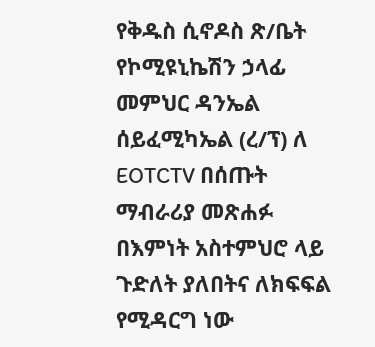የቅዱስ ሲኖዶስ ጽ/ቤት የኮሚዩኒኬሽን ኃላፊ መምህር ዳንኤል ሰይፈሚካኤል (ረ/ፕ) ለ EOTCTV በሰጡት ማብራሪያ መጽሐፉ በእምነት አስተምህሮ ላይ ጉድለት ያለበትና ለክፍፍል የሚዳርግ ነው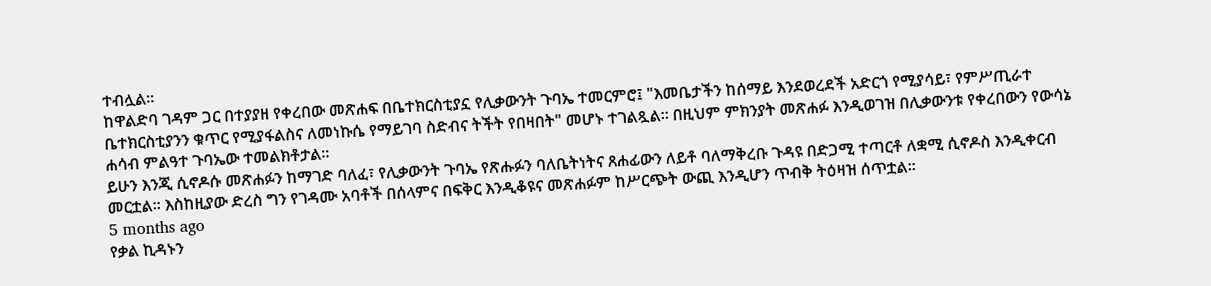ተብሏል።
ከዋልድባ ገዳም ጋር በተያያዘ የቀረበው መጽሐፍ በቤተክርስቲያኗ የሊቃውንት ጉባኤ ተመርምሮ፤ "እመቤታችን ከሰማይ እንደወረደች አድርጎ የሚያሳይ፣ የምሥጢራተ ቤተክርስቲያንን ቁጥር የሚያፋልስና ለመነኩሴ የማይገባ ስድብና ትችት የበዛበት" መሆኑ ተገልጿል። በዚህም ምክንያት መጽሐፉ እንዲወገዝ በሊቃውንቱ የቀረበውን የውሳኔ ሐሳብ ምልዓተ ጉባኤው ተመልክቶታል።
ይሁን እንጂ ሲኖዶሱ መጽሐፉን ከማገድ ባለፈ፣ የሊቃውንት ጉባኤ የጽሑፉን ባለቤትነትና ጸሐፊውን ለይቶ ባለማቅረቡ ጉዳዩ በድጋሚ ተጣርቶ ለቋሚ ሲኖዶስ እንዲቀርብ መርቷል። እስከዚያው ድረስ ግን የገዳሙ አባቶች በሰላምና በፍቅር እንዲቆዩና መጽሐፉም ከሥርጭት ውጪ እንዲሆን ጥብቅ ትዕዛዝ ሰጥቷል።
5 months ago
የቃል ኪዳኑን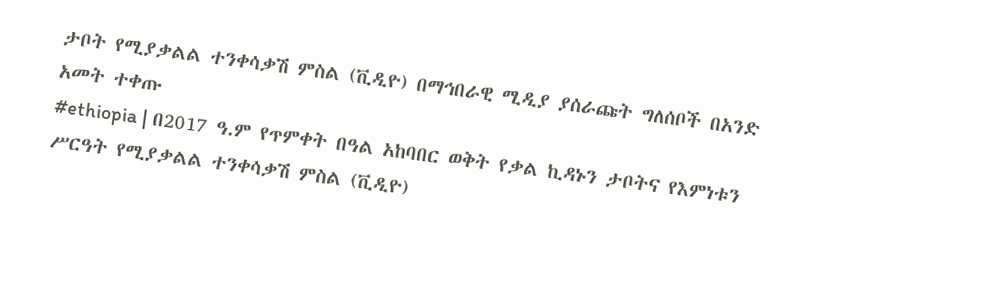ታቦት የሚያቃልል ተንቀሳቃሽ ምስል (ቪዲዮ) በማኅበራዊ ሚዲያ ያሰራጩት ግለሰቦች በአንድ አመት ተቀጡ
#ethiopia | በ2017 ዓ.ም የጥምቀት በዓል አከባበር ወቅት የቃል ኪዳኑን ታቦትና የእምነቱን ሥርዓት የሚያቃልል ተንቀሳቃሽ ምስል (ቪዲዮ)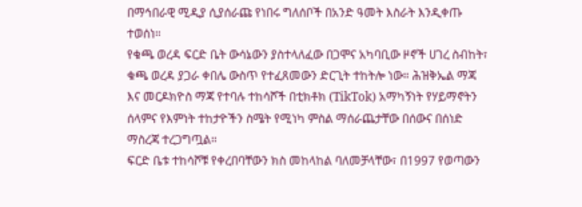በማኅበራዊ ሚዲያ ሲያሰራጩ የነበሩ ግለሰቦች በአንድ ዓመት እስራት እንዲቀጡ ተወሰነ።
የቁጫ ወረዳ ፍርድ ቤት ውሳኔውን ያስተላለፈው በጋሞና አካባቢው ዞኖች ሀገረ ስብከት፣ ቁጫ ወረዳ ያጋራ ቀበሌ ውስጥ የተፈጸመውን ድርጊት ተከትሎ ነው። ሕዝቅኤል ማጃ እና መርዶክዮስ ማጃ የተባሉ ተከሳሾች በቲክቶክ (TikTok) አማካኝነት የሃይማኖትን ሰላምና የእምነት ተከታዮችን ስሜት የሚነካ ምስል ማሰራጨታቸው በሰውና በሰነድ ማስረጃ ተረጋግጧል።
ፍርድ ቤቱ ተከሳሾቹ የቀረበባቸውን ክስ መከላከል ባለመቻላቸው፣ በ1997 የወጣውን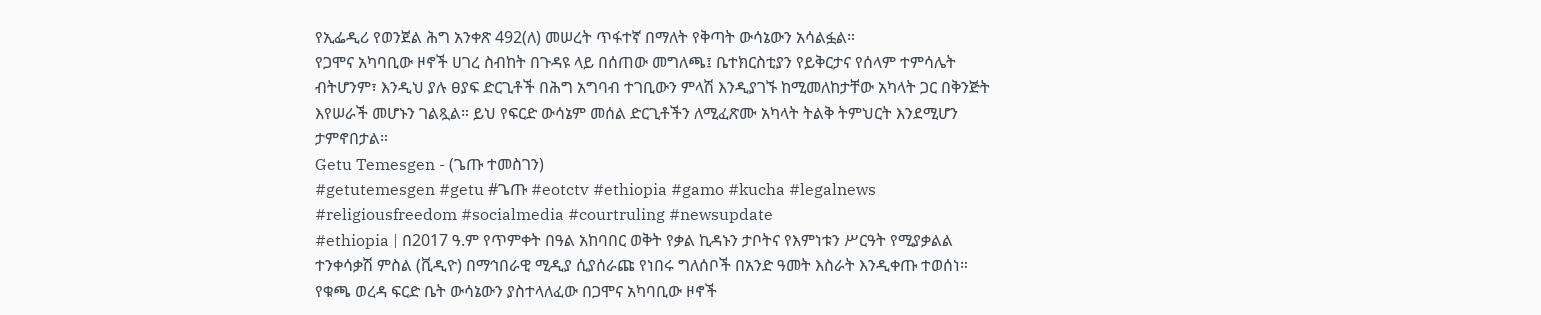የኢፌዲሪ የወንጀል ሕግ አንቀጽ 492(ለ) መሠረት ጥፋተኛ በማለት የቅጣት ውሳኔውን አሳልፏል።
የጋሞና አካባቢው ዞኖች ሀገረ ስብከት በጉዳዩ ላይ በሰጠው መግለጫ፤ ቤተክርስቲያን የይቅርታና የሰላም ተምሳሌት ብትሆንም፣ እንዲህ ያሉ ፀያፍ ድርጊቶች በሕግ አግባብ ተገቢውን ምላሽ እንዲያገኙ ከሚመለከታቸው አካላት ጋር በቅንጅት እየሠራች መሆኑን ገልጿል። ይህ የፍርድ ውሳኔም መሰል ድርጊቶችን ለሚፈጽሙ አካላት ትልቅ ትምህርት እንደሚሆን ታምኖበታል።
Getu Temesgen - (ጌጡ ተመስገን)
#getutemesgen #getu #ጌጡ #eotctv #ethiopia #gamo #kucha #legalnews #religiousfreedom #socialmedia #courtruling #newsupdate
#ethiopia | በ2017 ዓ.ም የጥምቀት በዓል አከባበር ወቅት የቃል ኪዳኑን ታቦትና የእምነቱን ሥርዓት የሚያቃልል ተንቀሳቃሽ ምስል (ቪዲዮ) በማኅበራዊ ሚዲያ ሲያሰራጩ የነበሩ ግለሰቦች በአንድ ዓመት እስራት እንዲቀጡ ተወሰነ።
የቁጫ ወረዳ ፍርድ ቤት ውሳኔውን ያስተላለፈው በጋሞና አካባቢው ዞኖች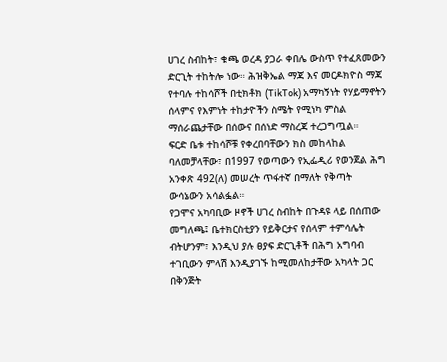ሀገረ ስብከት፣ ቁጫ ወረዳ ያጋራ ቀበሌ ውስጥ የተፈጸመውን ድርጊት ተከትሎ ነው። ሕዝቅኤል ማጃ እና መርዶክዮስ ማጃ የተባሉ ተከሳሾች በቲክቶክ (TikTok) አማካኝነት የሃይማኖትን ሰላምና የእምነት ተከታዮችን ስሜት የሚነካ ምስል ማሰራጨታቸው በሰውና በሰነድ ማስረጃ ተረጋግጧል።
ፍርድ ቤቱ ተከሳሾቹ የቀረበባቸውን ክስ መከላከል ባለመቻላቸው፣ በ1997 የወጣውን የኢፌዲሪ የወንጀል ሕግ አንቀጽ 492(ለ) መሠረት ጥፋተኛ በማለት የቅጣት ውሳኔውን አሳልፏል።
የጋሞና አካባቢው ዞኖች ሀገረ ስብከት በጉዳዩ ላይ በሰጠው መግለጫ፤ ቤተክርስቲያን የይቅርታና የሰላም ተምሳሌት ብትሆንም፣ እንዲህ ያሉ ፀያፍ ድርጊቶች በሕግ አግባብ ተገቢውን ምላሽ እንዲያገኙ ከሚመለከታቸው አካላት ጋር በቅንጅት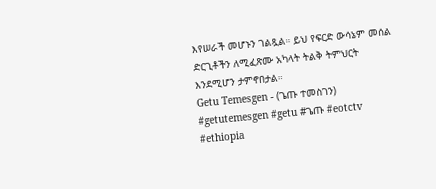እየሠራች መሆኑን ገልጿል። ይህ የፍርድ ውሳኔም መሰል ድርጊቶችን ለሚፈጽሙ አካላት ትልቅ ትምህርት እንደሚሆን ታምኖበታል።
Getu Temesgen - (ጌጡ ተመስገን)
#getutemesgen #getu #ጌጡ #eotctv #ethiopia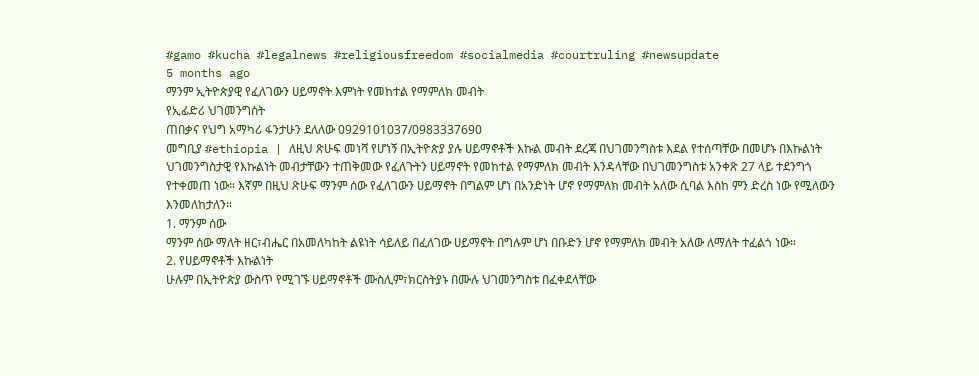#gamo #kucha #legalnews #religiousfreedom #socialmedia #courtruling #newsupdate
5 months ago
ማንም ኢትዮጵያዊ የፈለገውን ሀይማኖት እምነት የመከተል የማምለክ መብት
የኢፊድሪ ህገመንግስት
ጠበቃና የህግ አማካሪ ፋንታሁን ደለለው 0929101037/0983337690
መግቢያ #ethiopia | ለዚህ ጽሁፍ መነሻ የሆነኝ በኢትዮጵያ ያሉ ሀይማኖቶች እኩል መብት ደረጃ በህገመንግስቱ እደል የተሰጣቸው በመሆኑ በእኩልነት ህገመንግስታዊ የእኩልነት መብታቸውን ተጠቅመው የፈለጉትን ሀይማኖት የመከተል የማምለክ መብት እንዳላቸው በህገመንግስቱ አንቀጽ 27 ላይ ተደንግጎ የተቀመጠ ነው። እኛም በዚህ ጽሁፍ ማንም ሰው የፈለገውን ሀይማኖት በግልም ሆነ በአንድነት ሆኖ የማምለክ መብት አለው ሲባል እስከ ምን ድረስ ነው የሚለውን እንመለከታለን።
1. ማንም ሰው
ማንም ሰው ማለት ዘር፣ብሔር በአመለካከት ልዩነት ሳይለይ በፈለገው ሀይማኖት በግሉም ሆነ በቡድን ሆኖ የማምለክ መብት አለው ለማለት ተፈልጎ ነው።
2. የሀይማኖቶች እኩልነት
ሁሉም በኢትዮጵያ ውስጥ የሚገኙ ሀይማኖቶች ሙስሊም፣ክርስትያኑ በሙሉ ህገመንግስቱ በፈቀደላቸው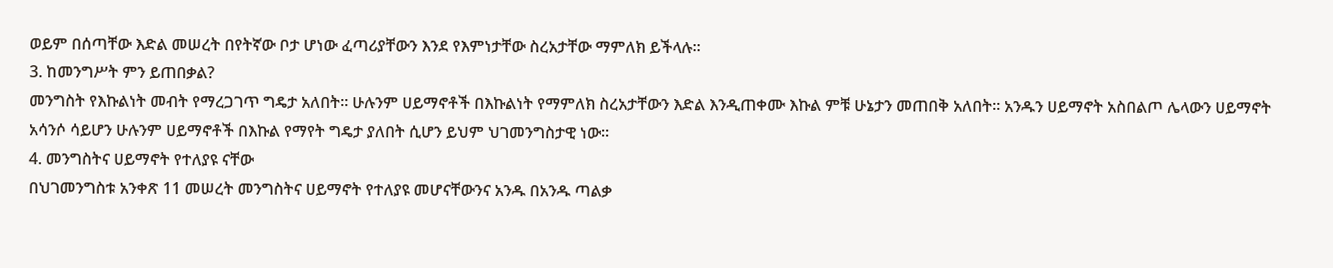ወይም በሰጣቸው እድል መሠረት በየትኛው ቦታ ሆነው ፈጣሪያቸውን እንደ የእምነታቸው ስረአታቸው ማምለክ ይችላሉ።
3. ከመንግሥት ምን ይጠበቃል?
መንግስት የእኩልነት መብት የማረጋገጥ ግዴታ አለበት። ሁሉንም ሀይማኖቶች በእኩልነት የማምለክ ስረአታቸውን እድል እንዲጠቀሙ እኩል ምቹ ሁኔታን መጠበቅ አለበት። አንዱን ሀይማኖት አስበልጦ ሌላውን ሀይማኖት አሳንሶ ሳይሆን ሁሉንም ሀይማኖቶች በእኩል የማየት ግዴታ ያለበት ሲሆን ይህም ህገመንግስታዊ ነው።
4. መንግስትና ሀይማኖት የተለያዩ ናቸው
በህገመንግስቱ አንቀጽ 11 መሠረት መንግስትና ሀይማኖት የተለያዩ መሆናቸውንና አንዱ በአንዱ ጣልቃ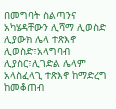በመግባት ስልጣንና አካሄዳቸውን ሊሻማ ሊወስድ ሊያውክ ሌላ ተጽእኖ ሊወስድ፣አላግባብ ሊያስር፣ሊገድል ሌላም አላስፈላጊ ተጽእኖ ከማድረግ ከመቆጠብ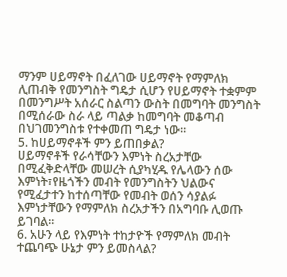ማንም ሀይማኖት በፈለገው ሀይማኖት የማምለክ ሊጠብቅ የመንግስት ግዴታ ሲሆን የሀይማኖት ተቋምም በመንግሥት አሰራር ስልጣን ውስት በመግባት መንግስት በሚሰራው ስራ ላይ ጣልቃ ከመግባት መቆጣብ በህገመንግስቱ የተቀመጠ ግዴታ ነው።
5. ከሀይማኖቶች ምን ይጠበቃል?
ሀይማኖቶች የራሳቸውን እምነት ስረአታቸው በሚፈቅድላቸው መሠረት ሲያካሂዱ የሌላውን ሰው እምነት፣የዜጎችን መብት የመንግስትን ህልውና የሚፈታተን ከተሰጣቸው የመብት ወሰን ሳያልፉ እምነታቸውን የማምለክ ስረአታችን በአግባቡ ሊወጡ ይገባል።
6. አሁን ላይ የእምነት ተከታዮች የማምለክ መብት ተጨባጭ ሁኔታ ምን ይመስላል?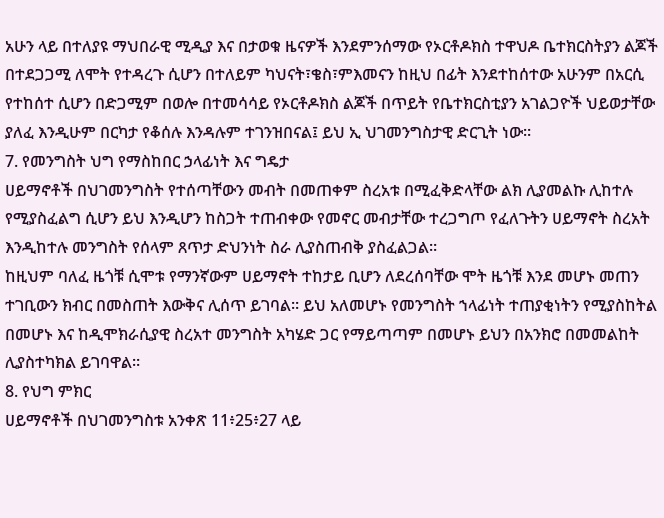አሁን ላይ በተለያዩ ማህበራዊ ሚዲያ እና በታወቁ ዜናዎች እንደምንሰማው የኦርቶዶክስ ተዋህዶ ቤተክርስትያን ልጆች በተደጋጋሚ ለሞት የተዳረጉ ሲሆን በተለይም ካህናት፣ቄስ፣ምእመናን ከዚህ በፊት እንደተከሰተው አሁንም በአርሲ የተከሰተ ሲሆን በድጋሚም በወሎ በተመሳሳይ የኦርቶዶክስ ልጆች በጥይት የቤተክርስቲያን አገልጋዮች ህይወታቸው ያለፈ እንዲሁም በርካታ የቆሰሉ እንዳሉም ተገንዝበናል፤ ይህ ኢ ህገመንግስታዊ ድርጊት ነው።
7. የመንግስት ህግ የማስከበር ኃላፊነት እና ግዴታ
ሀይማኖቶች በህገመንግስት የተሰጣቸውን መብት በመጠቀም ስረአቱ በሚፈቅድላቸው ልክ ሊያመልኩ ሊከተሉ የሚያስፈልግ ሲሆን ይህ እንዲሆን ከስጋት ተጠብቀው የመኖር መብታቸው ተረጋግጦ የፈለጉትን ሀይማኖት ስረአት እንዲከተሉ መንግስት የሰላም ጸጥታ ድህንነት ስራ ሊያስጠብቅ ያስፈልጋል።
ከዚህም ባለፈ ዜጎቹ ሲሞቱ የማንኛውም ሀይማኖት ተከታይ ቢሆን ለደረሰባቸው ሞት ዜጎቹ እንደ መሆኑ መጠን ተገቢውን ክብር በመስጠት እውቅና ሊሰጥ ይገባል። ይህ አለመሆኑ የመንግስት ኀላፊነት ተጠያቂነትን የሚያስከትል በመሆኑ እና ከዲሞክራሲያዊ ስረአተ መንግስት አካሄድ ጋር የማይጣጣም በመሆኑ ይህን በአንክሮ በመመልከት ሊያስተካክል ይገባዋል።
8. የህግ ምክር
ሀይማኖቶች በህገመንግስቱ አንቀጽ 11፥25፥27 ላይ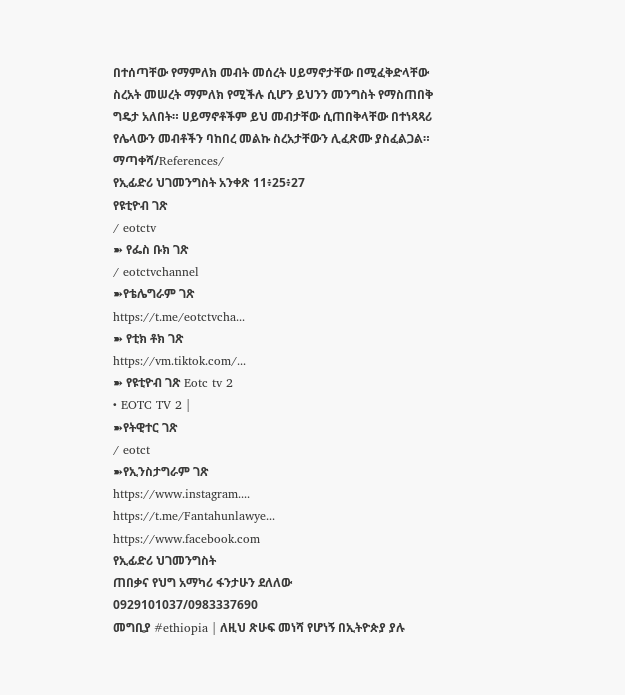በተሰጣቸው የማምለክ መብት መሰረት ሀይማኖታቸው በሚፈቅድላቸው ስረአት መሠረት ማምለክ የሚችሉ ሲሆን ይህንን መንግስት የማስጠበቅ ግዴታ አለበት። ሀይማኖቶችም ይህ መብታቸው ሲጠበቅላቸው በተነጻጻሪ የሌላውን መብቶችን ባከበረ መልኩ ስረአታቸውን ሊፈጽሙ ያስፈልጋል።
ማጣቀሻ/References/
የኢፊድሪ ህገመንግስት አንቀጽ 11፥25፥27
የዩቲዮብ ገጽ
/ eotctv
➽ የፌስ ቡክ ገጽ
/ eotctvchannel
➽የቴሌግራም ገጽ
https://t.me/eotctvcha...
➽ የቲክ ቶክ ገጽ
https://vm.tiktok.com/...
➽ የዩቲዮብ ገጽ Eotc tv 2
• EOTC TV 2 |
➽የትዊተር ገጽ
/ eotct
➽የኢንስታግራም ገጽ
https://www.instagram....
https://t.me/Fantahunlawye...
https://www.facebook.com
የኢፊድሪ ህገመንግስት
ጠበቃና የህግ አማካሪ ፋንታሁን ደለለው 0929101037/0983337690
መግቢያ #ethiopia | ለዚህ ጽሁፍ መነሻ የሆነኝ በኢትዮጵያ ያሉ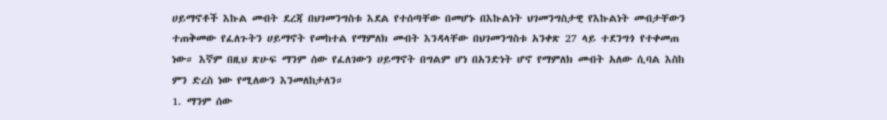ሀይማኖቶች እኩል መብት ደረጃ በህገመንግስቱ እደል የተሰጣቸው በመሆኑ በእኩልነት ህገመንግስታዊ የእኩልነት መብታቸውን ተጠቅመው የፈለጉትን ሀይማኖት የመከተል የማምለክ መብት እንዳላቸው በህገመንግስቱ አንቀጽ 27 ላይ ተደንግጎ የተቀመጠ ነው። እኛም በዚህ ጽሁፍ ማንም ሰው የፈለገውን ሀይማኖት በግልም ሆነ በአንድነት ሆኖ የማምለክ መብት አለው ሲባል እስከ ምን ድረስ ነው የሚለውን እንመለከታለን።
1. ማንም ሰው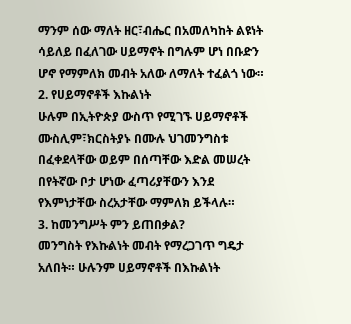ማንም ሰው ማለት ዘር፣ብሔር በአመለካከት ልዩነት ሳይለይ በፈለገው ሀይማኖት በግሉም ሆነ በቡድን ሆኖ የማምለክ መብት አለው ለማለት ተፈልጎ ነው።
2. የሀይማኖቶች እኩልነት
ሁሉም በኢትዮጵያ ውስጥ የሚገኙ ሀይማኖቶች ሙስሊም፣ክርስትያኑ በሙሉ ህገመንግስቱ በፈቀደላቸው ወይም በሰጣቸው እድል መሠረት በየትኛው ቦታ ሆነው ፈጣሪያቸውን እንደ የእምነታቸው ስረአታቸው ማምለክ ይችላሉ።
3. ከመንግሥት ምን ይጠበቃል?
መንግስት የእኩልነት መብት የማረጋገጥ ግዴታ አለበት። ሁሉንም ሀይማኖቶች በእኩልነት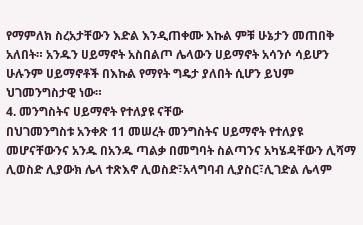የማምለክ ስረአታቸውን እድል እንዲጠቀሙ እኩል ምቹ ሁኔታን መጠበቅ አለበት። አንዱን ሀይማኖት አስበልጦ ሌላውን ሀይማኖት አሳንሶ ሳይሆን ሁሉንም ሀይማኖቶች በእኩል የማየት ግዴታ ያለበት ሲሆን ይህም ህገመንግስታዊ ነው።
4. መንግስትና ሀይማኖት የተለያዩ ናቸው
በህገመንግስቱ አንቀጽ 11 መሠረት መንግስትና ሀይማኖት የተለያዩ መሆናቸውንና አንዱ በአንዱ ጣልቃ በመግባት ስልጣንና አካሄዳቸውን ሊሻማ ሊወስድ ሊያውክ ሌላ ተጽእኖ ሊወስድ፣አላግባብ ሊያስር፣ሊገድል ሌላም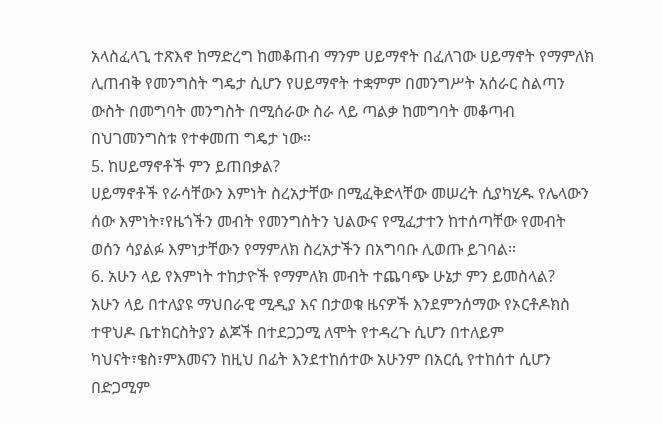አላስፈላጊ ተጽእኖ ከማድረግ ከመቆጠብ ማንም ሀይማኖት በፈለገው ሀይማኖት የማምለክ ሊጠብቅ የመንግስት ግዴታ ሲሆን የሀይማኖት ተቋምም በመንግሥት አሰራር ስልጣን ውስት በመግባት መንግስት በሚሰራው ስራ ላይ ጣልቃ ከመግባት መቆጣብ በህገመንግስቱ የተቀመጠ ግዴታ ነው።
5. ከሀይማኖቶች ምን ይጠበቃል?
ሀይማኖቶች የራሳቸውን እምነት ስረአታቸው በሚፈቅድላቸው መሠረት ሲያካሂዱ የሌላውን ሰው እምነት፣የዜጎችን መብት የመንግስትን ህልውና የሚፈታተን ከተሰጣቸው የመብት ወሰን ሳያልፉ እምነታቸውን የማምለክ ስረአታችን በአግባቡ ሊወጡ ይገባል።
6. አሁን ላይ የእምነት ተከታዮች የማምለክ መብት ተጨባጭ ሁኔታ ምን ይመስላል?
አሁን ላይ በተለያዩ ማህበራዊ ሚዲያ እና በታወቁ ዜናዎች እንደምንሰማው የኦርቶዶክስ ተዋህዶ ቤተክርስትያን ልጆች በተደጋጋሚ ለሞት የተዳረጉ ሲሆን በተለይም ካህናት፣ቄስ፣ምእመናን ከዚህ በፊት እንደተከሰተው አሁንም በአርሲ የተከሰተ ሲሆን በድጋሚም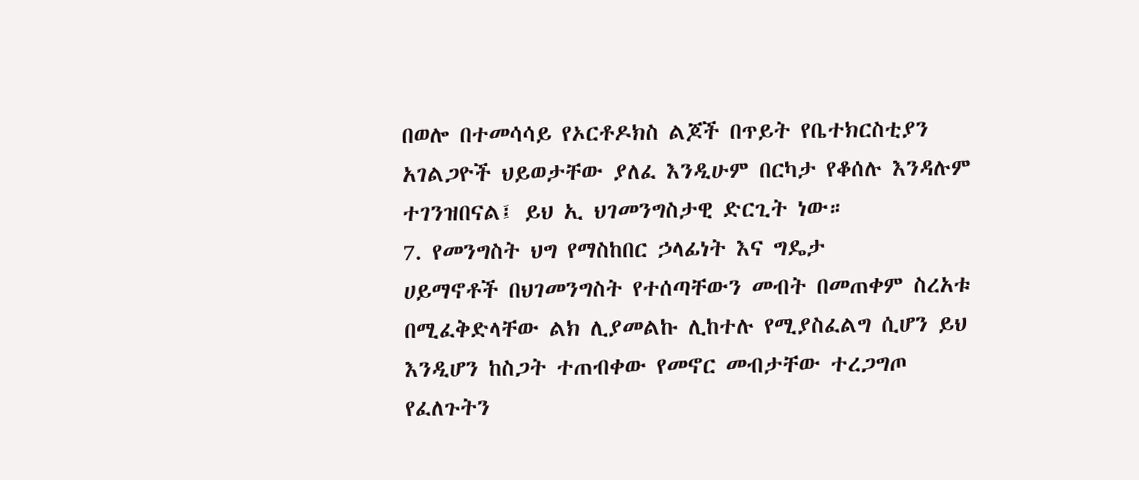በወሎ በተመሳሳይ የኦርቶዶክስ ልጆች በጥይት የቤተክርስቲያን አገልጋዮች ህይወታቸው ያለፈ እንዲሁም በርካታ የቆሰሉ እንዳሉም ተገንዝበናል፤ ይህ ኢ ህገመንግስታዊ ድርጊት ነው።
7. የመንግስት ህግ የማስከበር ኃላፊነት እና ግዴታ
ሀይማኖቶች በህገመንግስት የተሰጣቸውን መብት በመጠቀም ስረአቱ በሚፈቅድላቸው ልክ ሊያመልኩ ሊከተሉ የሚያስፈልግ ሲሆን ይህ እንዲሆን ከስጋት ተጠብቀው የመኖር መብታቸው ተረጋግጦ የፈለጉትን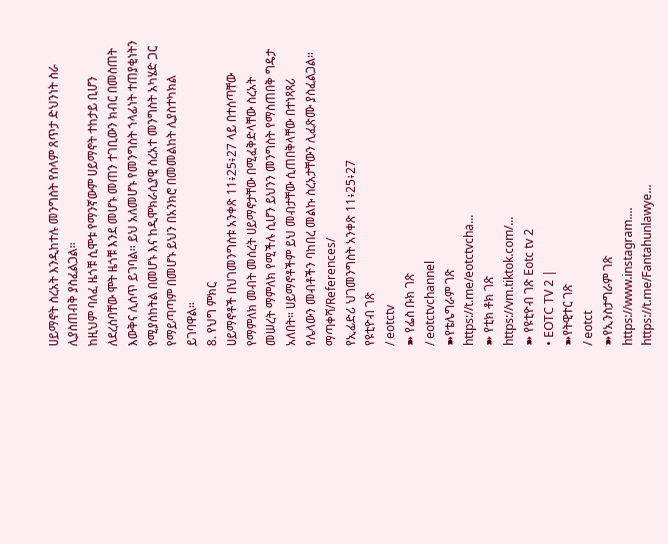ሀይማኖት ስረአት እንዲከተሉ መንግስት የሰላም ጸጥታ ድህንነት ስራ ሊያስጠብቅ ያስፈልጋል።
ከዚህም ባለፈ ዜጎቹ ሲሞቱ የማንኛውም ሀይማኖት ተከታይ ቢሆን ለደረሰባቸው ሞት ዜጎቹ እንደ መሆኑ መጠን ተገቢውን ክብር በመስጠት እውቅና ሊሰጥ ይገባል። ይህ አለመሆኑ የመንግስት ኀላፊነት ተጠያቂነትን የሚያስከትል በመሆኑ እና ከዲሞክራሲያዊ ስረአተ መንግስት አካሄድ ጋር የማይጣጣም በመሆኑ ይህን በአንክሮ በመመልከት ሊያስተካክል ይገባዋል።
8. የህግ ምክር
ሀይማኖቶች በህገመንግስቱ አንቀጽ 11፥25፥27 ላይ በተሰጣቸው የማምለክ መብት መሰረት ሀይማኖታቸው በሚፈቅድላቸው ስረአት መሠረት ማምለክ የሚችሉ ሲሆን ይህንን መንግስት የማስጠበቅ ግዴታ አለበት። ሀይማኖቶችም ይህ መብታቸው ሲጠበቅላቸው በተነጻጻሪ የሌላውን መብቶችን ባከበረ መልኩ ስረአታቸውን ሊፈጽሙ ያስፈልጋል።
ማጣቀሻ/References/
የኢፊድሪ ህገመንግስት አንቀጽ 11፥25፥27
የዩቲዮብ ገጽ
/ eotctv
➽ የፌስ ቡክ ገጽ
/ eotctvchannel
➽የቴሌግራም ገጽ
https://t.me/eotctvcha...
➽ የቲክ ቶክ ገጽ
https://vm.tiktok.com/...
➽ የዩቲዮብ ገጽ Eotc tv 2
• EOTC TV 2 |
➽የትዊተር ገጽ
/ eotct
➽የኢንስታግራም ገጽ
https://www.instagram....
https://t.me/Fantahunlawye...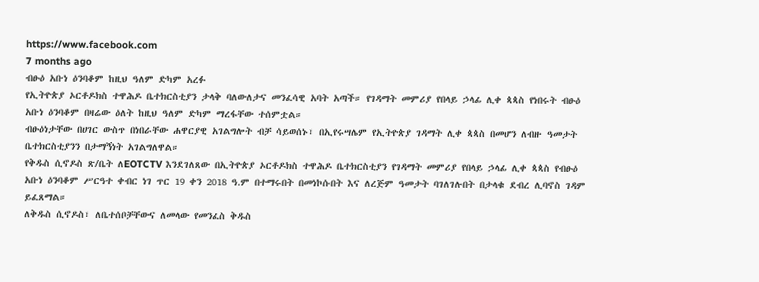https://www.facebook.com
7 months ago
ብፁዕ አቡነ ዕንባቆም ከዚህ ዓለም ድካም አረፉ
የኢትዮጵያ ኦርቶዶክስ ተዋሕዶ ቤተክርስቲያን ታላቅ ባለውለታና መንፈሳዊ አባት አጣች። የገዳማት መምሪያ የበላይ ኃላፊ ሊቀ ጳጳስ የነበሩት ብፁዕ አቡነ ዕንባቆም በዛሬው ዕለት ከዚህ ዓለም ድካም ማረፋቸው ተሰምቷል።
ብፁዕነታቸው በሀገር ውስጥ በነበራቸው ሐዋርያዊ አገልግሎት ብቻ ሳይወሰኑ፣ በኢየሩሣሌም የኢትዮጵያ ገዳማት ሊቀ ጳጳስ በመሆን ለብዙ ዓመታት ቤተክርስቲያንን በታማኝነት አገልግለዋል።
የቅዱስ ሲኖዶስ ጽ/ቤት ለEOTCTV እንደገለጸው በኢትዮጵያ ኦርቶዶክስ ተዋሕዶ ቤተክርስቲያን የገዳማት መምሪያ የበላይ ኃላፊ ሊቀ ጳጳስ የብፁዕ አቡነ ዕንባቆም ሥርዓተ ቀብር ነገ ጥር 19 ቀን 2018 ዓ.ም በተማሩበት በመነኮሱበት እና ለረጅም ዓመታት ባገለገሉበት በታላቁ ደብረ ሊባኖስ ገዳም ይፈጸማል።
ለቅዱስ ሲኖዶስ፣ ለቤተሰቦቻቸውና ለመላው የመንፈስ ቅዱስ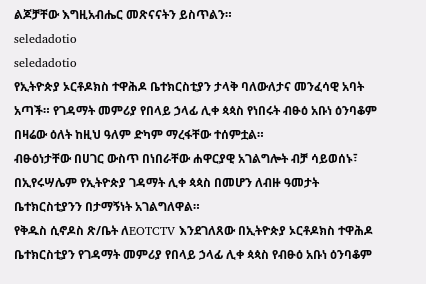ልጆቻቸው እግዚአብሔር መጽናናትን ይስጥልን።
seledadotio
seledadotio
የኢትዮጵያ ኦርቶዶክስ ተዋሕዶ ቤተክርስቲያን ታላቅ ባለውለታና መንፈሳዊ አባት አጣች። የገዳማት መምሪያ የበላይ ኃላፊ ሊቀ ጳጳስ የነበሩት ብፁዕ አቡነ ዕንባቆም በዛሬው ዕለት ከዚህ ዓለም ድካም ማረፋቸው ተሰምቷል።
ብፁዕነታቸው በሀገር ውስጥ በነበራቸው ሐዋርያዊ አገልግሎት ብቻ ሳይወሰኑ፣ በኢየሩሣሌም የኢትዮጵያ ገዳማት ሊቀ ጳጳስ በመሆን ለብዙ ዓመታት ቤተክርስቲያንን በታማኝነት አገልግለዋል።
የቅዱስ ሲኖዶስ ጽ/ቤት ለEOTCTV እንደገለጸው በኢትዮጵያ ኦርቶዶክስ ተዋሕዶ ቤተክርስቲያን የገዳማት መምሪያ የበላይ ኃላፊ ሊቀ ጳጳስ የብፁዕ አቡነ ዕንባቆም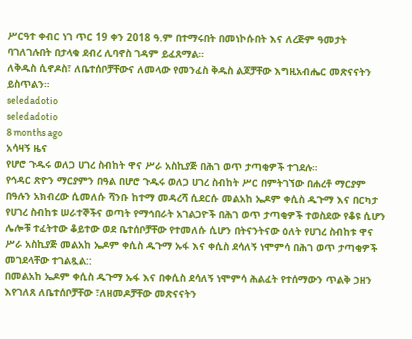ሥርዓተ ቀብር ነገ ጥር 19 ቀን 2018 ዓ.ም በተማሩበት በመነኮሱበት እና ለረጅም ዓመታት ባገለገሉበት በታላቁ ደብረ ሊባኖስ ገዳም ይፈጸማል።
ለቅዱስ ሲኖዶስ፣ ለቤተሰቦቻቸውና ለመላው የመንፈስ ቅዱስ ልጆቻቸው እግዚአብሔር መጽናናትን ይስጥልን።
seledadotio
seledadotio
8 months ago
አሳዛኝ ዜና
የሆሮ ጉዱሩ ወለጋ ሀገረ ስብከት ዋና ሥራ አስኪያጅ በሕገ ወጥ ታጣቂዎች ተገደሉ።
የኅዳር ጽዮን ማርያምን በዓል በሆሮ ጉዱሩ ወለጋ ሀገረ ስብከት ሥር በምትገኘው በሐረቶ ማርያም በዓሉን አክብረው ሲመለሱ ሻንቡ ከተማ መዳረሻ ሲደርሱ መልአከ ኤዶም ቀሲስ ዱጉማ እና በርካታ የሀገረ ስብከቱ ሠራተኞችና ወጣት የማኅበራት አገልጋዮች በሕገ ወጥ ታጣቂዎች ተወስደው የቆዩ ሲሆን ሌሎቹ ተፈትተው ቆይተው ወደ ቤተሰቦቻቸው የተመለሱ ሲሆን በትናንትናው ዕለት የሀገረ ስብከቱ ዋና ሥራ አስኪያጅ መልአከ ኤዶም ቀሲስ ዱጉማ ኡፋ እና ቀሲስ ደሳለኝ ነሞምሳ በሕገ ወጥ ታጣቂዎች መገደላቸው ተገልጿል::
በመልአከ ኤዶም ቀሲስ ዱጉማ ኡፋ እና በቀሲስ ደሳለኝ ነሞምሳ ሕልፈት የተሰማውን ጥልቅ ኃዘን እየገለጸ ለቤተሰቦቻቸው ፣ለዘመዶቻቸው መጽናናትን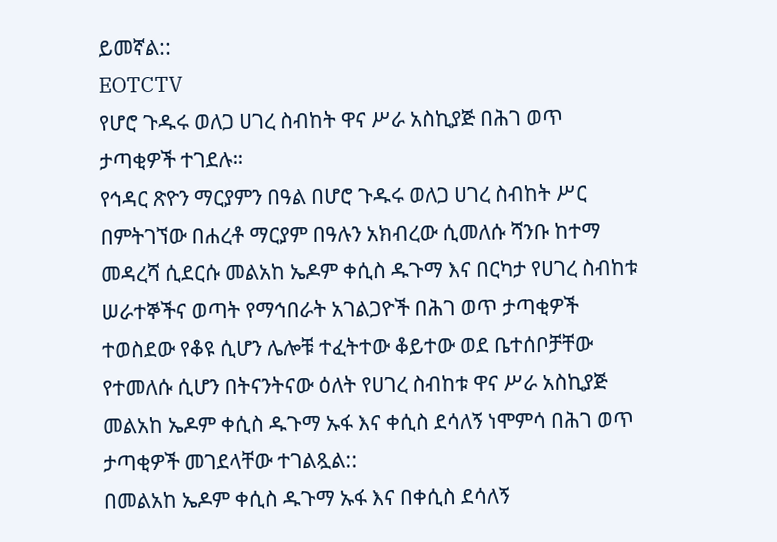ይመኛል::
EOTCTV
የሆሮ ጉዱሩ ወለጋ ሀገረ ስብከት ዋና ሥራ አስኪያጅ በሕገ ወጥ ታጣቂዎች ተገደሉ።
የኅዳር ጽዮን ማርያምን በዓል በሆሮ ጉዱሩ ወለጋ ሀገረ ስብከት ሥር በምትገኘው በሐረቶ ማርያም በዓሉን አክብረው ሲመለሱ ሻንቡ ከተማ መዳረሻ ሲደርሱ መልአከ ኤዶም ቀሲስ ዱጉማ እና በርካታ የሀገረ ስብከቱ ሠራተኞችና ወጣት የማኅበራት አገልጋዮች በሕገ ወጥ ታጣቂዎች ተወስደው የቆዩ ሲሆን ሌሎቹ ተፈትተው ቆይተው ወደ ቤተሰቦቻቸው የተመለሱ ሲሆን በትናንትናው ዕለት የሀገረ ስብከቱ ዋና ሥራ አስኪያጅ መልአከ ኤዶም ቀሲስ ዱጉማ ኡፋ እና ቀሲስ ደሳለኝ ነሞምሳ በሕገ ወጥ ታጣቂዎች መገደላቸው ተገልጿል::
በመልአከ ኤዶም ቀሲስ ዱጉማ ኡፋ እና በቀሲስ ደሳለኝ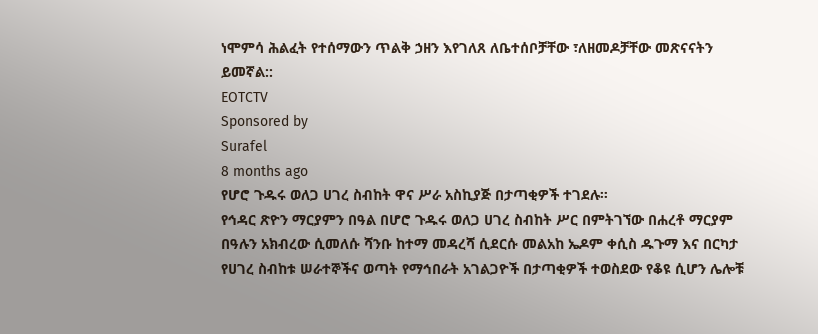ነሞምሳ ሕልፈት የተሰማውን ጥልቅ ኃዘን እየገለጸ ለቤተሰቦቻቸው ፣ለዘመዶቻቸው መጽናናትን ይመኛል::
EOTCTV
Sponsored by
Surafel
8 months ago
የሆሮ ጉዱሩ ወለጋ ሀገረ ስብከት ዋና ሥራ አስኪያጅ በታጣቂዎች ተገደሉ።
የኅዳር ጽዮን ማርያምን በዓል በሆሮ ጉዱሩ ወለጋ ሀገረ ስብከት ሥር በምትገኘው በሐረቶ ማርያም በዓሉን አክብረው ሲመለሱ ሻንቡ ከተማ መዳረሻ ሲደርሱ መልአከ ኤዶም ቀሲስ ዱጉማ እና በርካታ የሀገረ ስብከቱ ሠራተኞችና ወጣት የማኅበራት አገልጋዮች በታጣቂዎች ተወስደው የቆዩ ሲሆን ሌሎቹ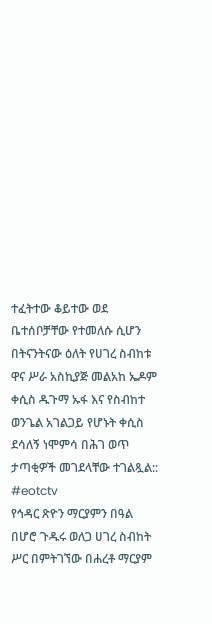ተፈትተው ቆይተው ወደ ቤተሰቦቻቸው የተመለሱ ሲሆን በትናንትናው ዕለት የሀገረ ስብከቱ ዋና ሥራ አስኪያጅ መልአከ ኤዶም ቀሲስ ዱጉማ ኡፋ እና የስብከተ ወንጌል አገልጋይ የሆኑት ቀሲስ ደሳለኝ ነሞምሳ በሕገ ወጥ ታጣቂዎች መገደላቸው ተገልጿል::
#eotctv
የኅዳር ጽዮን ማርያምን በዓል በሆሮ ጉዱሩ ወለጋ ሀገረ ስብከት ሥር በምትገኘው በሐረቶ ማርያም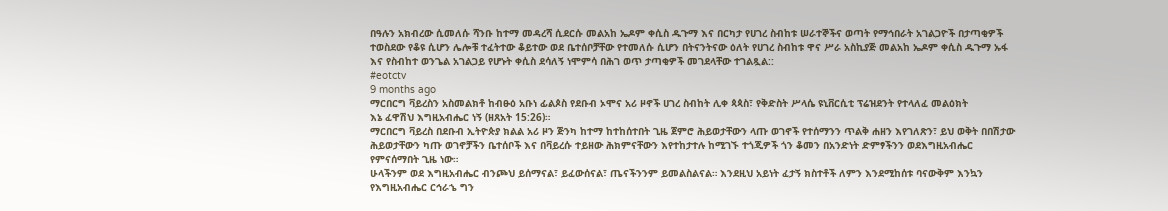በዓሉን አክብረው ሲመለሱ ሻንቡ ከተማ መዳረሻ ሲደርሱ መልአከ ኤዶም ቀሲስ ዱጉማ እና በርካታ የሀገረ ስብከቱ ሠራተኞችና ወጣት የማኅበራት አገልጋዮች በታጣቂዎች ተወስደው የቆዩ ሲሆን ሌሎቹ ተፈትተው ቆይተው ወደ ቤተሰቦቻቸው የተመለሱ ሲሆን በትናንትናው ዕለት የሀገረ ስብከቱ ዋና ሥራ አስኪያጅ መልአከ ኤዶም ቀሲስ ዱጉማ ኡፋ እና የስብከተ ወንጌል አገልጋይ የሆኑት ቀሲስ ደሳለኝ ነሞምሳ በሕገ ወጥ ታጣቂዎች መገደላቸው ተገልጿል::
#eotctv
9 months ago
ማርበርግ ቫይረስን አስመልክቶ ከብፁዕ አቡነ ፊልጶስ የደቡብ ኦሞና አሪ ዞኖች ሀገረ ስብከት ሊቀ ጳጳስ፣ የቅድስት ሥላሴ ዩኒቨርሲቲ ፕሬዝደንት የተላለፈ መልዕክት
እኔ ፈዋሽህ እግዚአብሔር ነኝ (ዘጸአት 15:26)።
ማርበርግ ቫይረስ በደቡብ ኢትዮጵያ ክልል አሪ ዞን ጅንካ ከተማ ከተከሰተበት ጊዜ ጀምሮ ሕይወታቸውን ላጡ ወገኖች የተሰማንን ጥልቅ ሐዘን እየገለጽን፣ ይህ ወቅት በበሽታው ሕይወታቸውን ካጡ ወገኖቻችን ቤተሰቦች እና በቫይረሱ ተይዘው ሕክምናቸውን እየተከታተሉ ከሚገኙ ተጎጂዎች ጎን ቆመን በአንድነት ድምፃችንን ወደእግዚአብሔር የምናሰማበት ጊዜ ነው።
ሁላችንም ወደ እግዚአብሔር ብንጮህ ይሰማናል፣ ይፈውሰናል፣ ጤናችንንም ይመልስልናል። እንደዚህ አይነት ፈታኝ ክስተቶች ለምን እንደሚከሰቱ ባናውቅም እንኳን የእግዚአብሔር ርኅራኄ ግን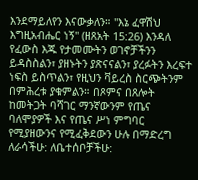እንደማይለየን እናውቃለን። "እኔ ፈዋሽህ እግዚአብሔር ነኝ" (ዘጸአት 15:26) እንዳለ የፈውስ እጁ የታመሙትን ወገኖቻችንን ይዳስስልን፣ ያዘኑትን ያጽናናልን፣ ያረፉትን እረፍተ ነፍስ ይስጥልን፣ የዚህን ቫይረስ ስርጭትንም በምሕረቱ ያቁምልን። በጾምና በጸሎት ከመትጋት ባሻገር ማንኛውንም የጤና ባለሞያዎች እና የጤና ሥነ ምግባር የሚያዘውንና የሚፈቅደውን ሁሉ በማድረግ ለራሳችሁ: ለቤተሰቦቻችሁ: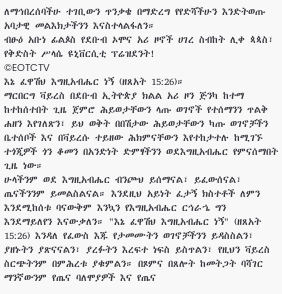ለማኅበረሰባችሁ ተገቢውን ጥንቃቄ በማድረግ የየድሻችሁን እንድትወጡ አባታዊ መልእክታችንን እናስተላልፋለን።
ብፁዕ አቡነ ፊልጶስ የደቡብ ኦሞና አሪ ዞኖች ሀገረ ስብከት ሊቀ ጳጳስ፣ የቅድስት ሥላሴ ዩኒቨርሲቲ ፕሬዝደንት!
©EOTCTV
እኔ ፈዋሽህ እግዚአብሔር ነኝ (ዘጸአት 15:26)።
ማርበርግ ቫይረስ በደቡብ ኢትዮጵያ ክልል አሪ ዞን ጅንካ ከተማ ከተከሰተበት ጊዜ ጀምሮ ሕይወታቸውን ላጡ ወገኖች የተሰማንን ጥልቅ ሐዘን እየገለጽን፣ ይህ ወቅት በበሽታው ሕይወታቸውን ካጡ ወገኖቻችን ቤተሰቦች እና በቫይረሱ ተይዘው ሕክምናቸውን እየተከታተሉ ከሚገኙ ተጎጂዎች ጎን ቆመን በአንድነት ድምፃችንን ወደእግዚአብሔር የምናሰማበት ጊዜ ነው።
ሁላችንም ወደ እግዚአብሔር ብንጮህ ይሰማናል፣ ይፈውሰናል፣ ጤናችንንም ይመልስልናል። እንደዚህ አይነት ፈታኝ ክስተቶች ለምን እንደሚከሰቱ ባናውቅም እንኳን የእግዚአብሔር ርኅራኄ ግን እንደማይለየን እናውቃለን። "እኔ ፈዋሽህ እግዚአብሔር ነኝ" (ዘጸአት 15:26) እንዳለ የፈውስ እጁ የታመሙትን ወገኖቻችንን ይዳስስልን፣ ያዘኑትን ያጽናናልን፣ ያረፉትን እረፍተ ነፍስ ይስጥልን፣ የዚህን ቫይረስ ስርጭትንም በምሕረቱ ያቁምልን። በጾምና በጸሎት ከመትጋት ባሻገር ማንኛውንም የጤና ባለሞያዎች እና የጤና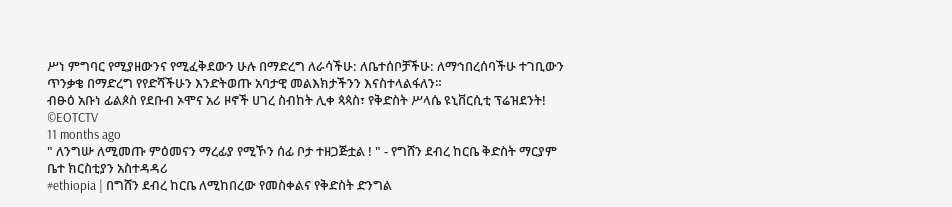ሥነ ምግባር የሚያዘውንና የሚፈቅደውን ሁሉ በማድረግ ለራሳችሁ: ለቤተሰቦቻችሁ: ለማኅበረሰባችሁ ተገቢውን ጥንቃቄ በማድረግ የየድሻችሁን እንድትወጡ አባታዊ መልእክታችንን እናስተላልፋለን።
ብፁዕ አቡነ ፊልጶስ የደቡብ ኦሞና አሪ ዞኖች ሀገረ ስብከት ሊቀ ጳጳስ፣ የቅድስት ሥላሴ ዩኒቨርሲቲ ፕሬዝደንት!
©EOTCTV
11 months ago
" ለንግሡ ለሚመጡ ምዕመናን ማረፊያ የሚኾን ሰፊ ቦታ ተዘጋጅቷል ! " - የግሸን ደብረ ከርቤ ቅድስት ማርያም ቤተ ክርስቲያን አስተዳዳሪ
#ethiopia | በግሸን ደብረ ከርቤ ለሚከበረው የመስቀልና የቅድስት ድንግል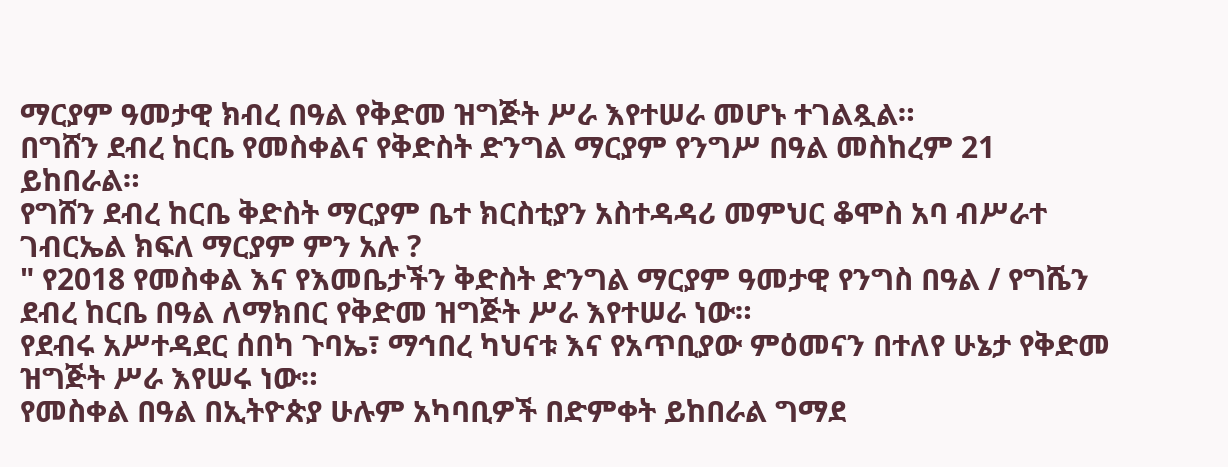ማርያም ዓመታዊ ክብረ በዓል የቅድመ ዝግጅት ሥራ እየተሠራ መሆኑ ተገልጿል።
በግሸን ደብረ ከርቤ የመስቀልና የቅድስት ድንግል ማርያም የንግሥ በዓል መስከረም 21 ይከበራል።
የግሸን ደብረ ከርቤ ቅድስት ማርያም ቤተ ክርስቲያን አስተዳዳሪ መምህር ቆሞስ አባ ብሥራተ ገብርኤል ክፍለ ማርያም ምን አሉ ?
" የ2018 የመስቀል እና የእመቤታችን ቅድስት ድንግል ማርያም ዓመታዊ የንግስ በዓል / የግሼን ደብረ ከርቤ በዓል ለማክበር የቅድመ ዝግጅት ሥራ እየተሠራ ነው።
የደብሩ አሥተዳደር ሰበካ ጉባኤ፣ ማኅበረ ካህናቱ እና የአጥቢያው ምዕመናን በተለየ ሁኔታ የቅድመ ዝግጅት ሥራ እየሠሩ ነው።
የመስቀል በዓል በኢትዮጵያ ሁሉም አካባቢዎች በድምቀት ይከበራል ግማደ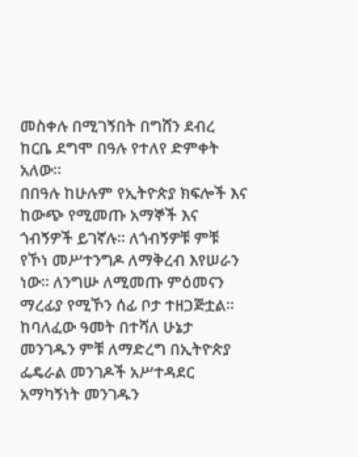መስቀሉ በሚገኝበት በግሸን ደብረ ከርቤ ደግሞ በዓሉ የተለየ ድምቀት አለው።
በበዓሉ ከሁሉም የኢትዮጵያ ክፍሎች እና ከውጭ የሚመጡ አማኞች እና ጎብኝዎች ይገኛሉ። ለጎብኝዎቹ ምቹ የኾነ መሥተንግዶ ለማቅረብ እየሠራን ነው። ለንግሡ ለሚመጡ ምዕመናን ማረፊያ የሚኾን ሰፊ ቦታ ተዘጋጅቷል።
ከባለፈው ዓመት በተሻለ ሁኔታ መንገዱን ምቹ ለማድረግ በኢትዮጵያ ፌዴራል መንገዶች አሥተዳደር አማካኝነት መንገዱን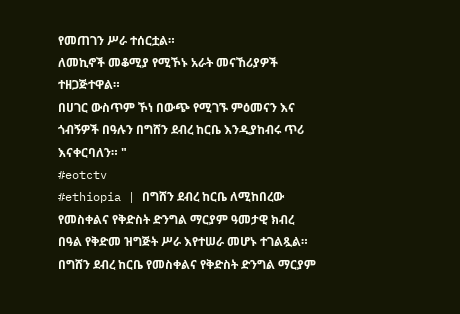የመጠገን ሥራ ተሰርቷል።
ለመኪኖች መቆሚያ የሚኾኑ አራት መናኸሪያዎች ተዘጋጅተዋል።
በሀገር ውስጥም ኾነ በውጭ የሚገኙ ምዕመናን እና ጎብኝዎች በዓሉን በግሸን ደብረ ከርቤ እንዲያከብሩ ጥሪ እናቀርባለን። "
#eotctv
#ethiopia | በግሸን ደብረ ከርቤ ለሚከበረው የመስቀልና የቅድስት ድንግል ማርያም ዓመታዊ ክብረ በዓል የቅድመ ዝግጅት ሥራ እየተሠራ መሆኑ ተገልጿል።
በግሸን ደብረ ከርቤ የመስቀልና የቅድስት ድንግል ማርያም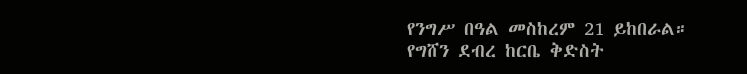የንግሥ በዓል መስከረም 21 ይከበራል።
የግሸን ደብረ ከርቤ ቅድስት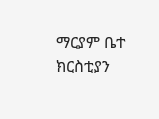ማርያም ቤተ ክርስቲያን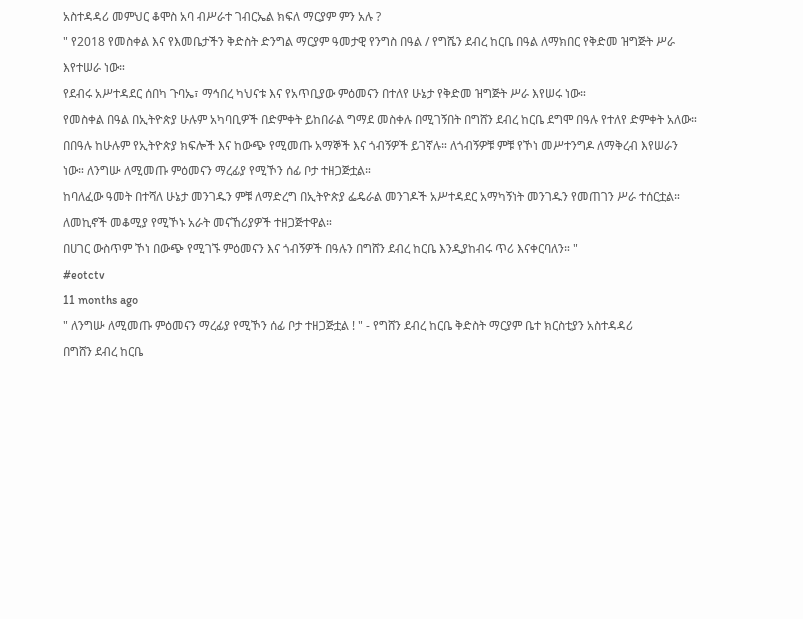አስተዳዳሪ መምህር ቆሞስ አባ ብሥራተ ገብርኤል ክፍለ ማርያም ምን አሉ ?
" የ2018 የመስቀል እና የእመቤታችን ቅድስት ድንግል ማርያም ዓመታዊ የንግስ በዓል / የግሼን ደብረ ከርቤ በዓል ለማክበር የቅድመ ዝግጅት ሥራ እየተሠራ ነው።
የደብሩ አሥተዳደር ሰበካ ጉባኤ፣ ማኅበረ ካህናቱ እና የአጥቢያው ምዕመናን በተለየ ሁኔታ የቅድመ ዝግጅት ሥራ እየሠሩ ነው።
የመስቀል በዓል በኢትዮጵያ ሁሉም አካባቢዎች በድምቀት ይከበራል ግማደ መስቀሉ በሚገኝበት በግሸን ደብረ ከርቤ ደግሞ በዓሉ የተለየ ድምቀት አለው።
በበዓሉ ከሁሉም የኢትዮጵያ ክፍሎች እና ከውጭ የሚመጡ አማኞች እና ጎብኝዎች ይገኛሉ። ለጎብኝዎቹ ምቹ የኾነ መሥተንግዶ ለማቅረብ እየሠራን ነው። ለንግሡ ለሚመጡ ምዕመናን ማረፊያ የሚኾን ሰፊ ቦታ ተዘጋጅቷል።
ከባለፈው ዓመት በተሻለ ሁኔታ መንገዱን ምቹ ለማድረግ በኢትዮጵያ ፌዴራል መንገዶች አሥተዳደር አማካኝነት መንገዱን የመጠገን ሥራ ተሰርቷል።
ለመኪኖች መቆሚያ የሚኾኑ አራት መናኸሪያዎች ተዘጋጅተዋል።
በሀገር ውስጥም ኾነ በውጭ የሚገኙ ምዕመናን እና ጎብኝዎች በዓሉን በግሸን ደብረ ከርቤ እንዲያከብሩ ጥሪ እናቀርባለን። "
#eotctv
11 months ago
" ለንግሡ ለሚመጡ ምዕመናን ማረፊያ የሚኾን ሰፊ ቦታ ተዘጋጅቷል ! " - የግሸን ደብረ ከርቤ ቅድስት ማርያም ቤተ ክርስቲያን አስተዳዳሪ
በግሸን ደብረ ከርቤ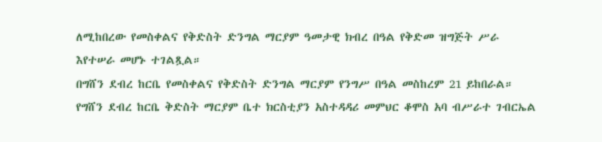ለሚከበረው የመስቀልና የቅድስት ድንግል ማርያም ዓመታዊ ክብረ በዓል የቅድመ ዝግጅት ሥራ እየተሠራ መሆኑ ተገልጿል።
በግሸን ደብረ ከርቤ የመስቀልና የቅድስት ድንግል ማርያም የንግሥ በዓል መስከረም 21 ይከበራል።
የግሸን ደብረ ከርቤ ቅድስት ማርያም ቤተ ክርስቲያን አስተዳዳሪ መምህር ቆሞስ አባ ብሥራተ ገብርኤል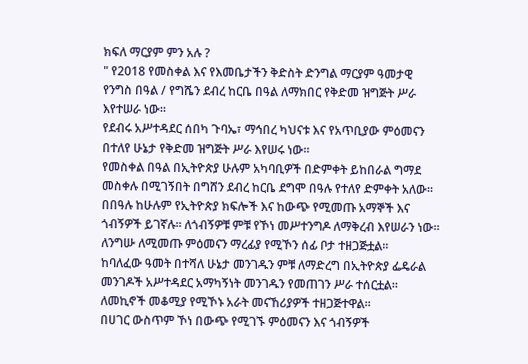ክፍለ ማርያም ምን አሉ ?
" የ2018 የመስቀል እና የእመቤታችን ቅድስት ድንግል ማርያም ዓመታዊ የንግስ በዓል / የግሼን ደብረ ከርቤ በዓል ለማክበር የቅድመ ዝግጅት ሥራ እየተሠራ ነው።
የደብሩ አሥተዳደር ሰበካ ጉባኤ፣ ማኅበረ ካህናቱ እና የአጥቢያው ምዕመናን በተለየ ሁኔታ የቅድመ ዝግጅት ሥራ እየሠሩ ነው።
የመስቀል በዓል በኢትዮጵያ ሁሉም አካባቢዎች በድምቀት ይከበራል ግማደ መስቀሉ በሚገኝበት በግሸን ደብረ ከርቤ ደግሞ በዓሉ የተለየ ድምቀት አለው።
በበዓሉ ከሁሉም የኢትዮጵያ ክፍሎች እና ከውጭ የሚመጡ አማኞች እና ጎብኝዎች ይገኛሉ። ለጎብኝዎቹ ምቹ የኾነ መሥተንግዶ ለማቅረብ እየሠራን ነው። ለንግሡ ለሚመጡ ምዕመናን ማረፊያ የሚኾን ሰፊ ቦታ ተዘጋጅቷል።
ከባለፈው ዓመት በተሻለ ሁኔታ መንገዱን ምቹ ለማድረግ በኢትዮጵያ ፌዴራል መንገዶች አሥተዳደር አማካኝነት መንገዱን የመጠገን ሥራ ተሰርቷል።
ለመኪኖች መቆሚያ የሚኾኑ አራት መናኸሪያዎች ተዘጋጅተዋል።
በሀገር ውስጥም ኾነ በውጭ የሚገኙ ምዕመናን እና ጎብኝዎች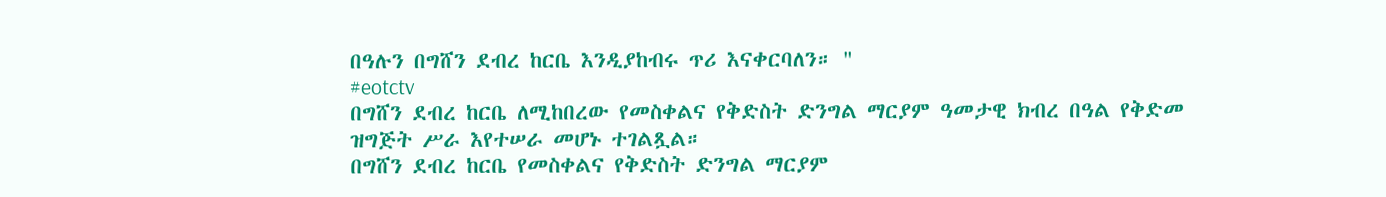በዓሉን በግሸን ደብረ ከርቤ እንዲያከብሩ ጥሪ እናቀርባለን። "
#eotctv
በግሸን ደብረ ከርቤ ለሚከበረው የመስቀልና የቅድስት ድንግል ማርያም ዓመታዊ ክብረ በዓል የቅድመ ዝግጅት ሥራ እየተሠራ መሆኑ ተገልጿል።
በግሸን ደብረ ከርቤ የመስቀልና የቅድስት ድንግል ማርያም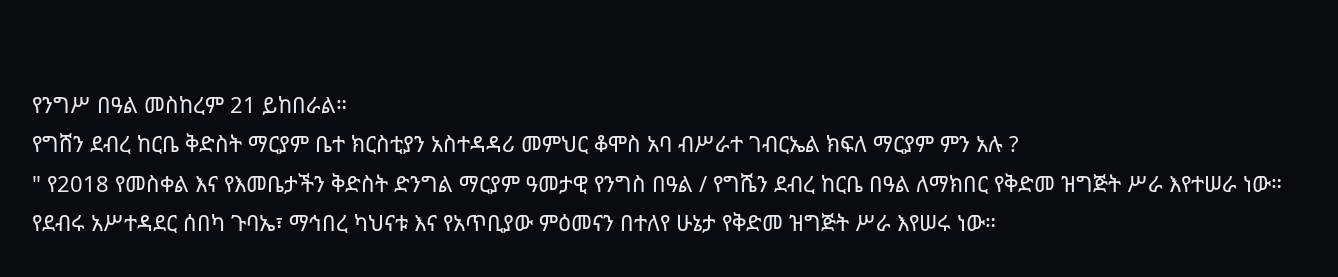የንግሥ በዓል መስከረም 21 ይከበራል።
የግሸን ደብረ ከርቤ ቅድስት ማርያም ቤተ ክርስቲያን አስተዳዳሪ መምህር ቆሞስ አባ ብሥራተ ገብርኤል ክፍለ ማርያም ምን አሉ ?
" የ2018 የመስቀል እና የእመቤታችን ቅድስት ድንግል ማርያም ዓመታዊ የንግስ በዓል / የግሼን ደብረ ከርቤ በዓል ለማክበር የቅድመ ዝግጅት ሥራ እየተሠራ ነው።
የደብሩ አሥተዳደር ሰበካ ጉባኤ፣ ማኅበረ ካህናቱ እና የአጥቢያው ምዕመናን በተለየ ሁኔታ የቅድመ ዝግጅት ሥራ እየሠሩ ነው።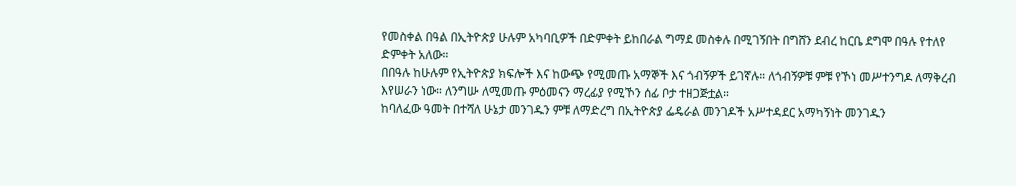የመስቀል በዓል በኢትዮጵያ ሁሉም አካባቢዎች በድምቀት ይከበራል ግማደ መስቀሉ በሚገኝበት በግሸን ደብረ ከርቤ ደግሞ በዓሉ የተለየ ድምቀት አለው።
በበዓሉ ከሁሉም የኢትዮጵያ ክፍሎች እና ከውጭ የሚመጡ አማኞች እና ጎብኝዎች ይገኛሉ። ለጎብኝዎቹ ምቹ የኾነ መሥተንግዶ ለማቅረብ እየሠራን ነው። ለንግሡ ለሚመጡ ምዕመናን ማረፊያ የሚኾን ሰፊ ቦታ ተዘጋጅቷል።
ከባለፈው ዓመት በተሻለ ሁኔታ መንገዱን ምቹ ለማድረግ በኢትዮጵያ ፌዴራል መንገዶች አሥተዳደር አማካኝነት መንገዱን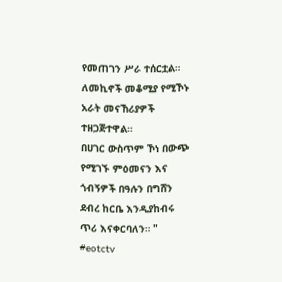የመጠገን ሥራ ተሰርቷል።
ለመኪኖች መቆሚያ የሚኾኑ አራት መናኸሪያዎች ተዘጋጅተዋል።
በሀገር ውስጥም ኾነ በውጭ የሚገኙ ምዕመናን እና ጎብኝዎች በዓሉን በግሸን ደብረ ከርቤ እንዲያከብሩ ጥሪ እናቀርባለን። "
#eotctv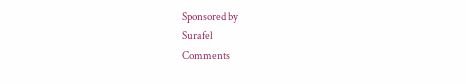Sponsored by
Surafel
Comments